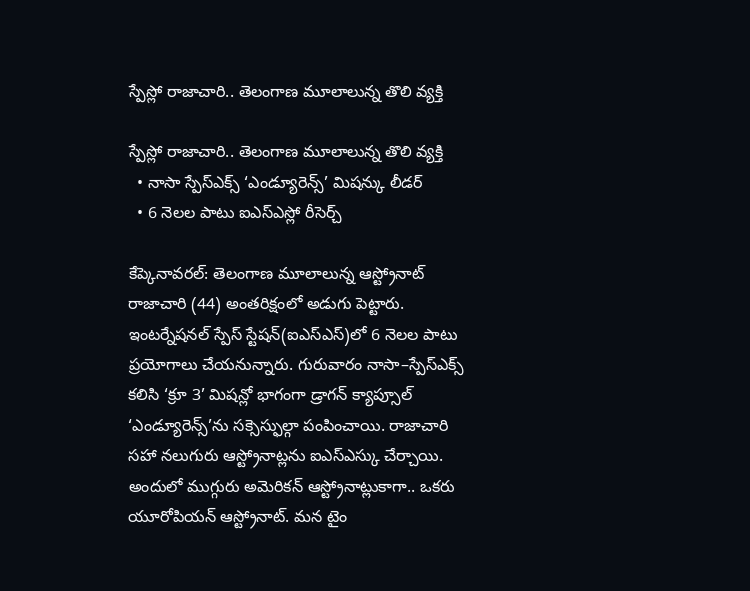స్పేస్లో రాజాచారి.. తెలంగాణ మూలాలున్న తొలి వ్యక్తి

స్పేస్లో రాజాచారి.. తెలంగాణ మూలాలున్న తొలి వ్యక్తి
  • నాసా స్పేస్ఎక్స్ ‘ఎండ్యూరెన్స్’ మిషన్కు లీడర్
  • 6 నెలల పాటు ఐఎస్ఎస్లో రీసెర్చ్

కేప్కెనావరల్: తెలంగాణ మూలాలున్న ఆస్ట్రోనాట్ రాజాచారి (44) అంతరిక్షంలో అడుగు పెట్టారు. ఇంటర్నేషనల్ స్పేస్ స్టేషన్(ఐఎస్ఎస్)లో 6 నెలల పాటు ప్రయోగాలు చేయనున్నారు. గురువారం నాసా–స్పేస్ఎక్స్ కలిసి ‘క్రూ 3’ మిషన్లో భాగంగా డ్రాగన్ క్యాప్సూల్ ‘ఎండ్యూరెన్స్’ను సక్సెస్ఫుల్గా పంపించాయి. రాజాచారి సహా నలుగురు ఆస్ట్రోనాట్లను ఐఎస్ఎస్కు చేర్చాయి. అందులో ముగ్గురు అమెరికన్ ఆస్ట్రోనాట్లుకాగా.. ఒకరు యూరోపియన్ ఆస్ట్రోనాట్. మన టైం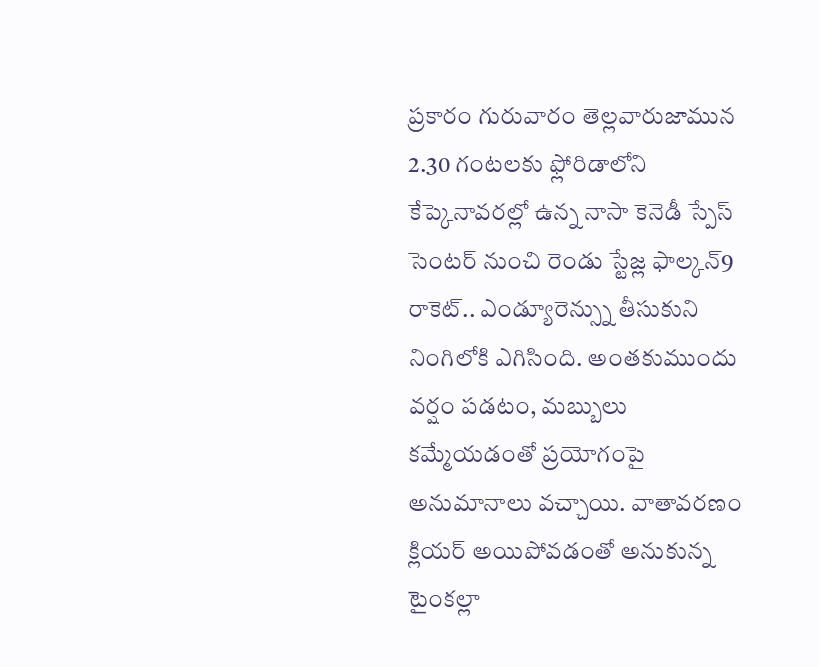ప్రకారం గురువారం తెల్లవారుజామున 2.30 గంటలకు ఫ్లోరిడాలోని కేప్కెనావరల్లో ఉన్న నాసా కెనెడీ స్పేస్ సెంటర్ నుంచి రెండు స్టేజ్ల ఫాల్కన్9 రాకెట్.. ఎండ్యూరెన్స్ను తీసుకుని నింగిలోకి ఎగిసింది. అంతకుముందు వర్షం పడటం, మబ్బులు కమ్మేయడంతో ప్రయోగంపై అనుమానాలు వచ్చాయి. వాతావరణం క్లియర్ అయిపోవడంతో అనుకున్న టైంకల్లా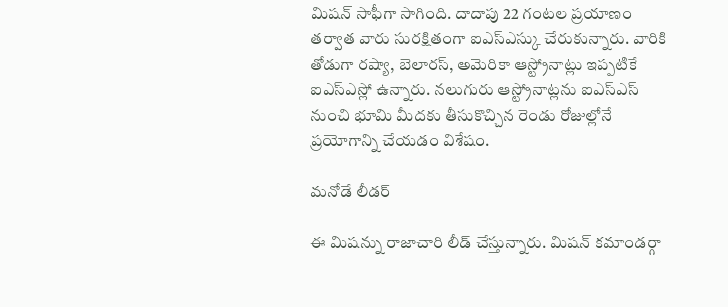మిషన్ సాఫీగా సాగింది. దాదాపు 22 గంటల ప్రయాణం తర్వాత వారు సురక్షితంగా ఐఎస్ఎస్కు చేరుకున్నారు. వారికి తోడుగా రష్యా, బెలారస్, అమెరికా ఆస్ట్రోనాట్లు ఇప్పటికే ఐఎస్ఎస్లో ఉన్నారు. నలుగురు ఆస్ట్రోనాట్లను ఐఎస్ఎస్ నుంచి భూమి మీదకు తీసుకొచ్చిన రెండు రోజుల్లోనే ప్రయోగాన్ని చేయడం విశేషం.

మనోడే లీడర్

ఈ మిషన్ను రాజాచారి లీడ్ చేస్తున్నారు. మిషన్ కమాండర్గా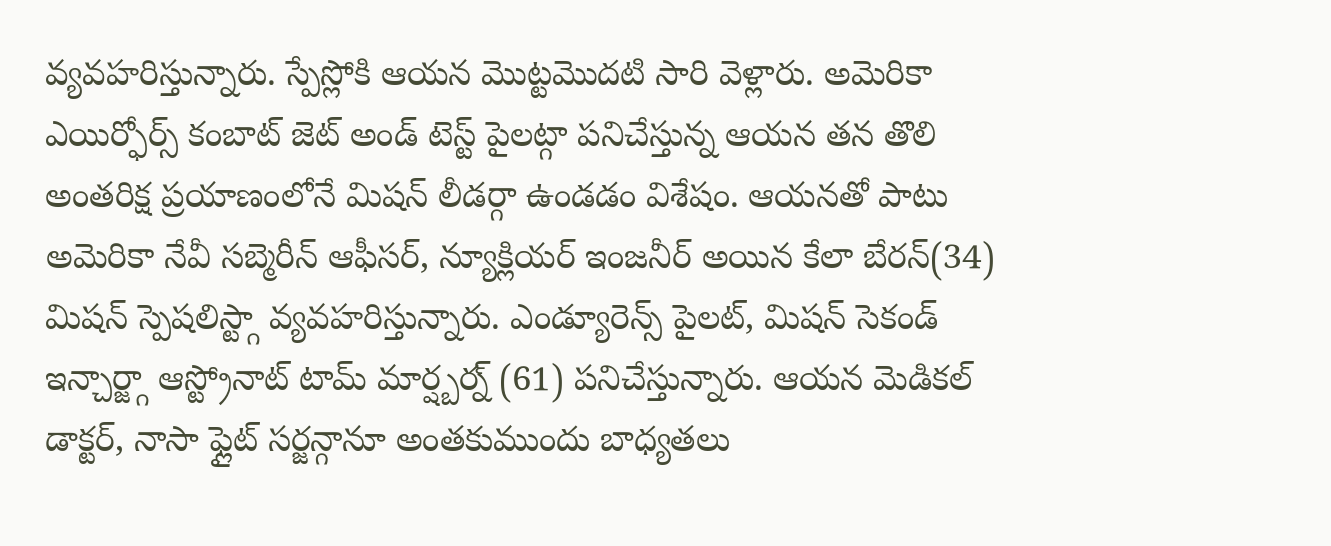వ్యవహరిస్తున్నారు. స్పేస్లోకి ఆయన మొట్టమొదటి సారి వెళ్లారు. అమెరికా ఎయిర్ఫోర్స్ కంబాట్ జెట్ అండ్ టెస్ట్ పైలట్గా పనిచేస్తున్న ఆయన తన తొలి అంతరిక్ష ప్రయాణంలోనే మిషన్ లీడర్గా ఉండడం విశేషం. ఆయనతో పాటు అమెరికా నేవీ సబ్మెరీన్ ఆఫీసర్, న్యూక్లియర్ ఇంజనీర్ అయిన కేలా బేరన్(34) మిషన్ స్పెషలిస్ట్గా వ్యవహరిస్తున్నారు. ఎండ్యూరెన్స్ పైలట్, మిషన్ సెకండ్ ఇన్చార్జ్గా ఆస్ట్రోనాట్ టామ్ మార్ష్బర్న్ (61) పనిచేస్తున్నారు. ఆయన మెడికల్ డాక్టర్, నాసా ఫ్లైట్ సర్జన్గానూ అంతకుముందు బాధ్యతలు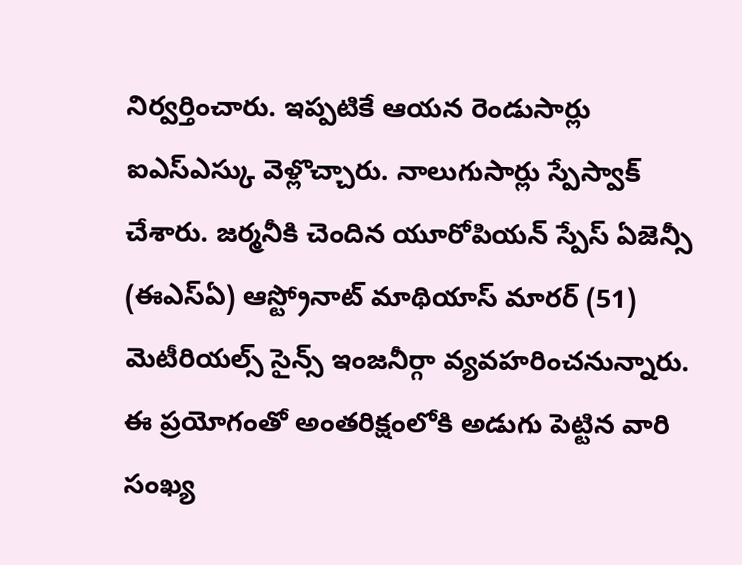నిర్వర్తించారు. ఇప్పటికే ఆయన రెండుసార్లు ఐఎస్ఎస్కు వెళ్లొచ్చారు. నాలుగుసార్లు స్పేస్వాక్ చేశారు. జర్మనీకి చెందిన యూరోపియన్ స్పేస్ ఏజెన్సీ (ఈఎస్ఏ) ఆస్ట్రోనాట్ మాథియాస్ మారర్ (51) మెటీరియల్స్ సైన్స్ ఇంజనీర్గా వ్యవహరించనున్నారు. ఈ ప్రయోగంతో అంతరిక్షంలోకి అడుగు పెట్టిన వారి సంఖ్య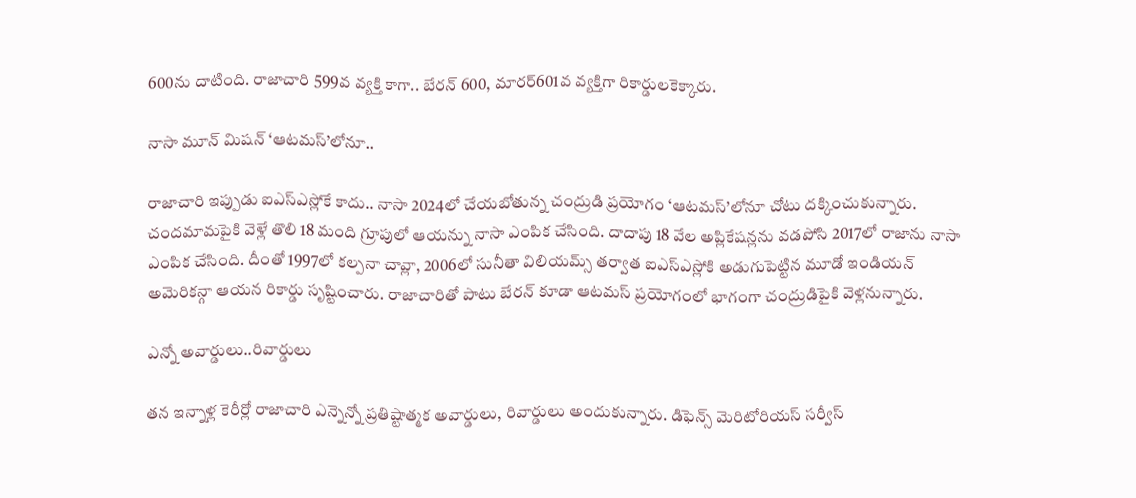600ను దాటింది. రాజాచారి 599వ వ్యక్తి కాగా.. బేరన్ 600, మారర్601వ వ్యక్తిగా రికార్డులకెక్కారు.

నాసా మూన్ మిషన్ ‘ఆటమస్’లోనూ..

రాజాచారి ఇప్పుడు ఐఎస్ఎస్లోకే కాదు.. నాసా 2024లో చేయబోతున్న చంద్రుడి ప్రయోగం ‘ఆటమస్’లోనూ చోటు దక్కించుకున్నారు. చందమామపైకి వెళ్లే తొలి 18 మంది గ్రూపులో ఆయన్ను నాసా ఎంపిక చేసింది. దాదాపు 18 వేల అప్లికేషన్లను వడపోసి 2017లో రాజాను నాసా ఎంపిక చేసింది. దీంతో 1997లో కల్పనా చావ్లా, 2006లో సునీతా విలియమ్స్ తర్వాత ఐఎస్ఎస్లోకి అడుగుపెట్టిన మూడో ఇండియన్ అమెరికన్గా ఆయన రికార్డు సృష్టించారు. రాజాచారితో పాటు బేరన్ కూడా ఆటమస్ ప్రయోగంలో భాగంగా చంద్రుడిపైకి వెళ్లనున్నారు.

ఎన్నో అవార్డులు..రివార్డులు

తన ఇన్నాళ్ల కెరీర్లో రాజాచారి ఎన్నెన్నో ప్రతిష్టాత్మక అవార్డులు, రివార్డులు అందుకున్నారు. డిఫెన్స్ మెరిటోరియస్ సర్వీస్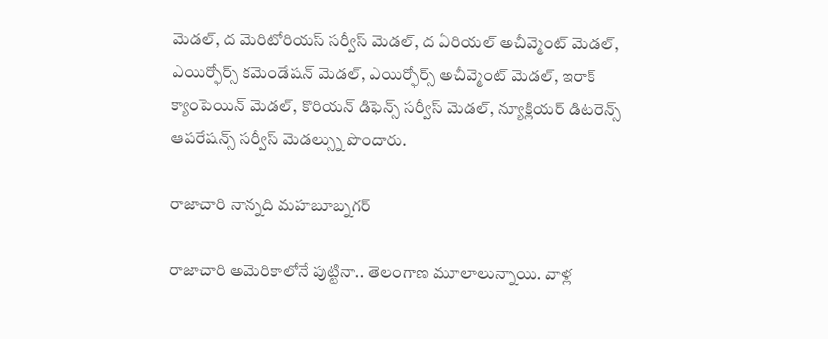మెడల్, ద మెరిటోరియస్ సర్వీస్ మెడల్, ద ఏరియల్ అచీవ్మెంట్ మెడల్, ఎయిర్ఫోర్స్ కమెండేషన్ మెడల్, ఎయిర్ఫోర్స్ అచీవ్మెంట్ మెడల్, ఇరాక్ క్యాంపెయిన్ మెడల్, కొరియన్ డిఫెన్స్ సర్వీస్ మెడల్, న్యూక్లియర్ డిటరెన్స్ ఆపరేషన్స్ సర్వీస్ మెడల్స్ను పొందారు.

రాజాచారి నాన్నది మహబూబ్నగర్

రాజాచారి అమెరికాలోనే పుట్టినా.. తెలంగాణ మూలాలున్నాయి. వాళ్ల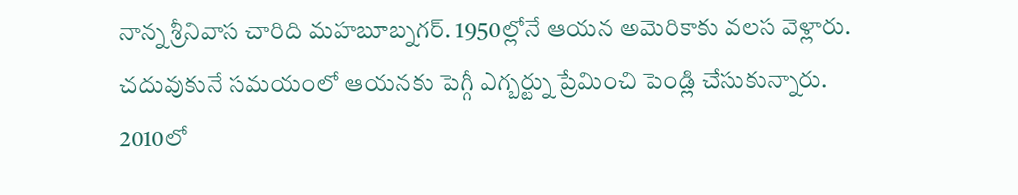నాన్న శ్రీనివాస చారిది మహబూబ్నగర్. 1950ల్లోనే ఆయన అమెరికాకు వలస వెళ్లారు. చదువుకునే సమయంలో ఆయనకు పెగ్గీ ఎగ్బర్ట్ను ప్రేమించి పెండ్లి చేసుకున్నారు. 2010లో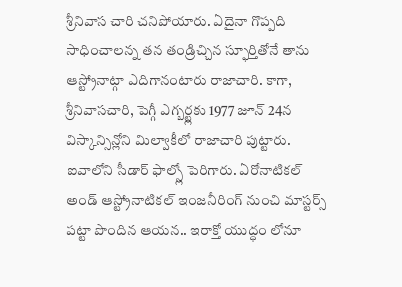శ్రీనివాస చారి చనిపోయారు. ఏదైనా గొప్పది సాధించాలన్న తన తండ్రిచ్చిన స్ఫూర్తితోనే తాను ఆస్ట్రోనాట్గా ఎదిగానంటారు రాజాచారి. కాగా, శ్రీనివాసచారి, పెగ్గీ ఎగ్బర్ట్లకు 1977 జూన్ 24న విస్కాన్సిన్లోని మిల్వాకీలో రాజాచారి పుట్టారు. ఐవాలోని సీడార్ ఫాల్స్లో పెరిగారు. ఏరోనాటికల్ అండ్ ఆస్ట్రోనాటికల్ ఇంజనీరింగ్ నుంచి మాస్టర్స్ పట్టా పొందిన ఆయన.. ఇరాక్తో యుద్ధం లోనూ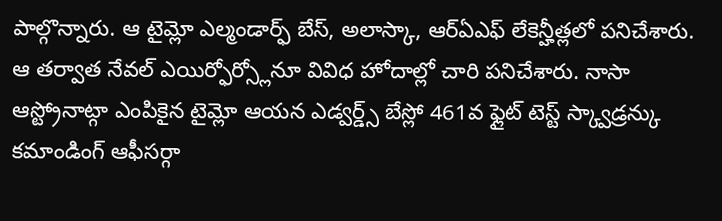పాల్గొన్నారు. ఆ టైమ్లో ఎల్మండార్ఫ్ బేస్, అలాస్కా, ఆర్ఏఎఫ్ లేకెన్హీత్లలో పనిచేశారు. ఆ తర్వాత నేవల్ ఎయిర్ఫోర్స్లోనూ వివిధ హోదాల్లో చారి పనిచేశారు. నాసా ఆస్ట్రోనాట్గా ఎంపికైన టైమ్లో ఆయన ఎడ్వర్డ్స్ బేస్లో 461వ ఫ్లైట్ టెస్ట్ స్క్వాడ్రన్కు కమాండింగ్ ఆఫీసర్గా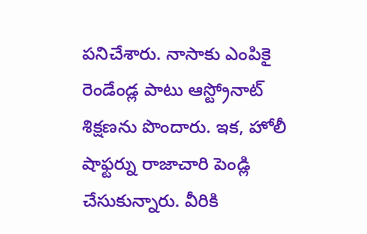పనిచేశారు. నాసాకు ఎంపికై రెండేండ్ల పాటు ఆస్ట్రోనాట్ శిక్షణను పొందారు. ఇక, హోలీ షాఫ్టర్ను రాజాచారి పెండ్లి చేసుకున్నారు. వీరికి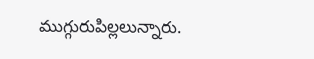ముగ్గురుపిల్లలున్నారు.